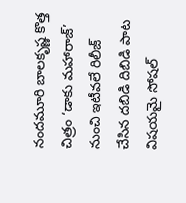నందమూరి బాలకృష్ణ కొత్త చిత్రం ‘డాకు మహారాజ్’ నుంచి ఇటీవలే రిలీజ్ చేసిన దబిడి దిబిడి పాట విషయమై సోషల్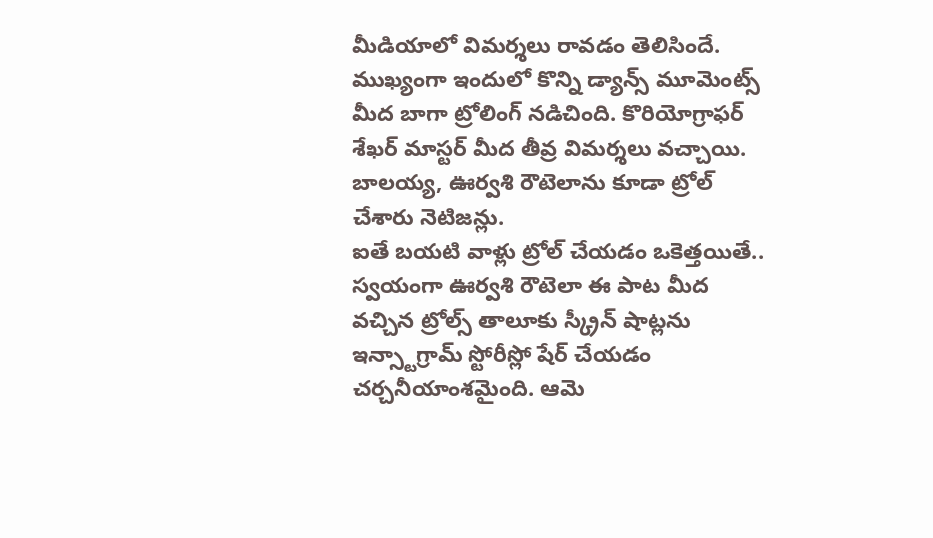మీడియాలో విమర్శలు రావడం తెలిసిందే. ముఖ్యంగా ఇందులో కొన్ని డ్యాన్స్ మూమెంట్స్ మీద బాగా ట్రోలింగ్ నడిచింది. కొరియోగ్రాఫర్ శేఖర్ మాస్టర్ మీద తీవ్ర విమర్శలు వచ్చాయి. బాలయ్య, ఊర్వశి రౌటెలాను కూడా ట్రోల్ చేశారు నెటిజన్లు.
ఐతే బయటి వాళ్లు ట్రోల్ చేయడం ఒకెత్తయితే.. స్వయంగా ఊర్వశి రౌటెలా ఈ పాట మీద వచ్చిన ట్రోల్స్ తాలూకు స్క్రీన్ షాట్లను ఇన్స్టాగ్రామ్ స్టోరీస్లో షేర్ చేయడం చర్చనీయాంశమైంది. ఆమె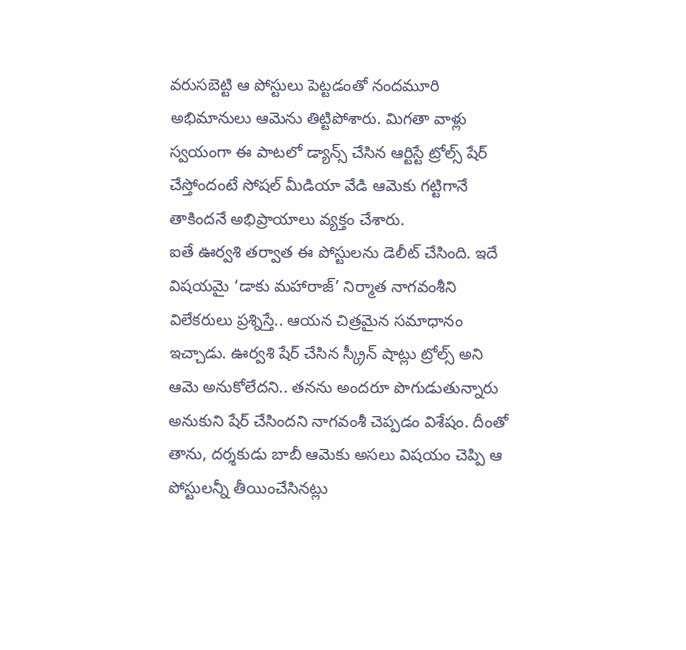వరుసబెట్టి ఆ పోస్టులు పెట్టడంతో నందమూరి అభిమానులు ఆమెను తిట్టిపోశారు. మిగతా వాళ్లు స్వయంగా ఈ పాటలో డ్యాన్స్ చేసిన ఆర్టిస్టే ట్రోల్స్ షేర్ చేస్తోందంటే సోషల్ మీడియా వేడి ఆమెకు గట్టిగానే తాకిందనే అభిప్రాయాలు వ్యక్తం చేశారు.
ఐతే ఊర్వశి తర్వాత ఈ పోస్టులను డెలీట్ చేసింది. ఇదే విషయమై ‘డాకు మహారాజ్’ నిర్మాత నాగవంశీని విలేకరులు ప్రశ్నిస్తే.. ఆయన చిత్రమైన సమాధానం ఇచ్చాడు. ఊర్వశి షేర్ చేసిన స్క్రీన్ షాట్లు ట్రోల్స్ అని ఆమె అనుకోలేదని.. తనను అందరూ పొగుడుతున్నారు అనుకుని షేర్ చేసిందని నాగవంశీ చెప్పడం విశేషం. దీంతో తాను, దర్శకుడు బాబీ ఆమెకు అసలు విషయం చెప్పి ఆ పోస్టులన్నీ తీయించేసినట్లు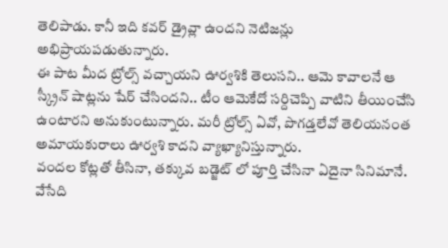తెలిపాడు. కానీ ఇది కవర్ డ్రైవ్లా ఉందని నెటిజన్లు అభిప్రాయపడుతున్నారు.
ఈ పాట మీద ట్రోల్స్ వచ్చాయని ఊర్వశికి తెలుసని.. ఆమె కావాలనే ఆ స్క్రీన్ షాట్లను షేర్ చేసిందని.. టీం ఆమెకేదో సర్దిచెప్పి వాటిని తీయించేసి ఉంటారని అనుకుంటున్నారు. మరీ ట్రోల్స్ ఏవో, పొగడ్తలేవో తెలియనంత అమాయకురాలు ఊర్వశి కాదని వ్యాఖ్యానిస్తున్నారు.
వందల కోట్లతో తీసినా, తక్కువ బడ్జెట్ లో పూర్తి చేసినా ఏదైనా సినిమానే. వేసేది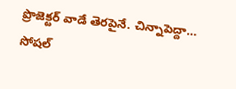ప్రొజెక్టర్ వాడే తెరపైనే. చిన్నాపెద్దా…
సోషల్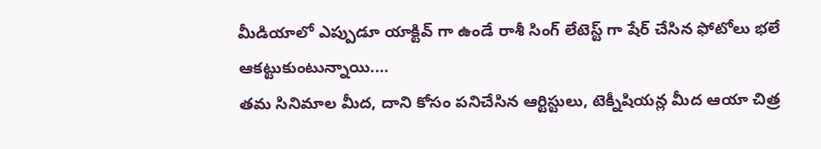మీడియాలో ఎప్పుడూ యాక్టివ్ గా ఉండే రాశీ సింగ్ లేటెస్ట్ గా షేర్ చేసిన ఫోటోలు భలే ఆకట్టుకుంటున్నాయి.…
తమ సినిమాల మీద, దాని కోసం పనిచేసిన ఆర్టిస్టులు, టెక్నీషియన్ల మీద ఆయా చిత్ర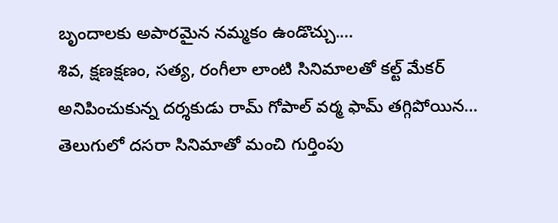బృందాలకు అపారమైన నమ్మకం ఉండొచ్చు.…
శివ, క్షణక్షణం, సత్య, రంగీలా లాంటి సినిమాలతో కల్ట్ మేకర్ అనిపించుకున్న దర్శకుడు రామ్ గోపాల్ వర్మ ఫామ్ తగ్గిపోయిన…
తెలుగులో దసరా సినిమాతో మంచి గుర్తింపు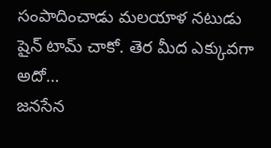సంపాదించాడు మలయాళ నటుడు షైన్ టామ్ చాకో. తెర మీద ఎక్కువగా అదో…
జనసేన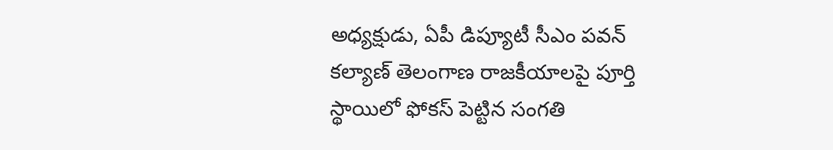అధ్యక్షుడు, ఏపీ డిప్యూటీ సీఎం పవన్ కల్యాణ్ తెలంగాణ రాజకీయాలపై పూర్తి స్థాయిలో ఫోకస్ పెట్టిన సంగతి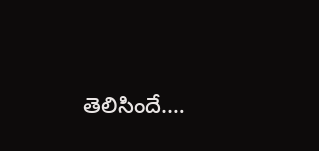తెలిసిందే.…